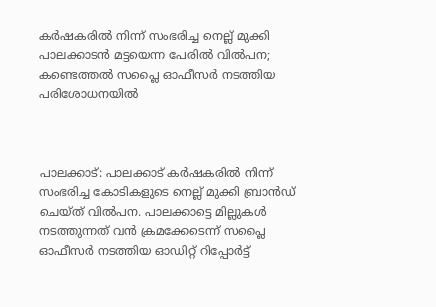കര്‍ഷകരില്‍ നിന്ന് സംഭരിച്ച നെല്ല് മുക്കി പാലക്കാടന്‍ മട്ടയെന്ന പേരില്‍ വില്‍പന; കണ്ടെത്തല്‍ സപ്ലൈ ഓഫീസര്‍ നടത്തിയ പരിശോധനയില്‍



പാലക്കാട്: പാലക്കാട് കര്‍ഷകരില്‍ നിന്ന് സംഭരിച്ച കോടികളുടെ നെല്ല് മുക്കി ബ്രാന്‍ഡ് ചെയ്ത് വില്‍പന. പാലക്കാട്ടെ മില്ലുകള്‍ നടത്തുന്നത് വന്‍ ക്രമക്കേടെന്ന് സപ്ലൈ ഓഫീസര്‍ നടത്തിയ ഓഡിറ്റ് റിപ്പോര്‍ട്ട്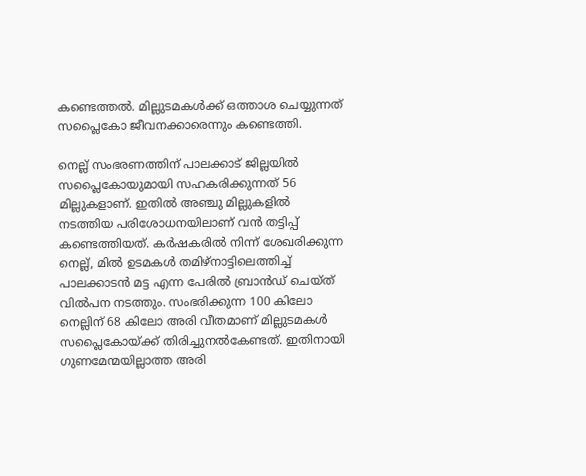കണ്ടെത്തല്‍. മില്ലുടമകള്‍ക്ക് ഒത്താശ ചെയ്യുന്നത് സപ്ലൈകോ ജീവനക്കാരെന്നും കണ്ടെത്തി.

നെല്ല് സംഭരണത്തിന് പാലക്കാട് ജില്ലയില്‍ സപ്ലൈകോയുമായി സഹകരിക്കുന്നത് 56 മില്ലുകളാണ്. ഇതില്‍ അഞ്ചു മില്ലുകളില്‍ നടത്തിയ പരിശോധനയിലാണ് വന്‍ തട്ടിപ്പ് കണ്ടെത്തിയത്. കര്‍ഷകരില്‍ നിന്ന് ശേഖരിക്കുന്ന നെല്ല്, മില്‍ ഉടമകള്‍ തമിഴ്‌നാട്ടിലെത്തിച്ച് പാലക്കാടന്‍ മട്ട എന്ന പേരില്‍ ബ്രാന്‍ഡ് ചെയ്ത് വില്‍പന നടത്തും. സംഭരിക്കുന്ന 100 കിലോ നെല്ലിന് 68 കിലോ അരി വീതമാണ് മില്ലുടമകള്‍ സപ്ലൈകോയ്ക്ക് തിരിച്ചുനല്‍കേണ്ടത്. ഇതിനായി ഗുണമേന്മയില്ലാത്ത അരി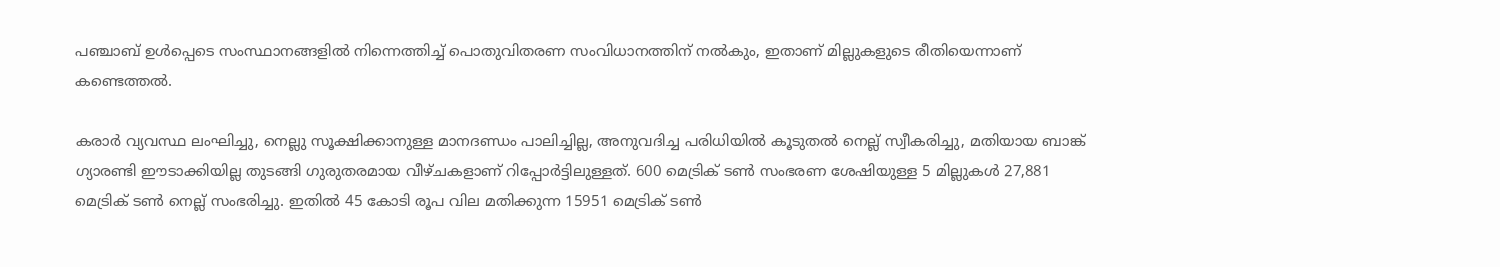പഞ്ചാബ് ഉള്‍പ്പെടെ സംസ്ഥാനങ്ങളില്‍ നിന്നെത്തിച്ച് പൊതുവിതരണ സംവിധാനത്തിന് നല്‍കും, ഇതാണ് മില്ലുകളുടെ രീതിയെന്നാണ് കണ്ടെത്തല്‍.

കരാര്‍ വ്യവസ്ഥ ലംഘിച്ചു, നെല്ലു സൂക്ഷിക്കാനുള്ള മാനദണ്ഡം പാലിച്ചില്ല, അനുവദിച്ച പരിധിയില്‍ കൂടുതല്‍ നെല്ല് സ്വീകരിച്ചു, മതിയായ ബാങ്ക് ഗ്യാരണ്ടി ഈടാക്കിയില്ല തുടങ്ങി ഗുരുതരമായ വീഴ്ചകളാണ് റിപ്പോര്‍ട്ടിലുള്ളത്. 600 മെട്രിക് ടണ്‍ സംഭരണ ശേഷിയുള്ള 5 മില്ലുകള്‍ 27,881 മെട്രിക് ടണ്‍ നെല്ല് സംഭരിച്ചു. ഇതില്‍ 45 കോടി രൂപ വില മതിക്കുന്ന 15951 മെട്രിക് ടണ്‍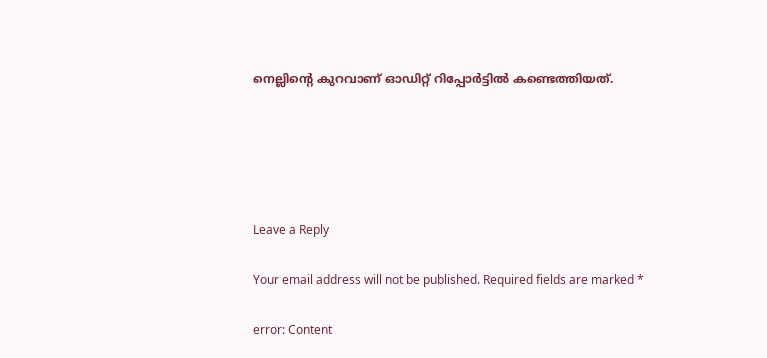നെല്ലിന്റെ കുറവാണ് ഓഡിറ്റ് റിപ്പോര്‍ട്ടില്‍ കണ്ടെത്തിയത്.





Leave a Reply

Your email address will not be published. Required fields are marked *

error: Content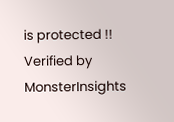is protected !!
Verified by MonsterInsights